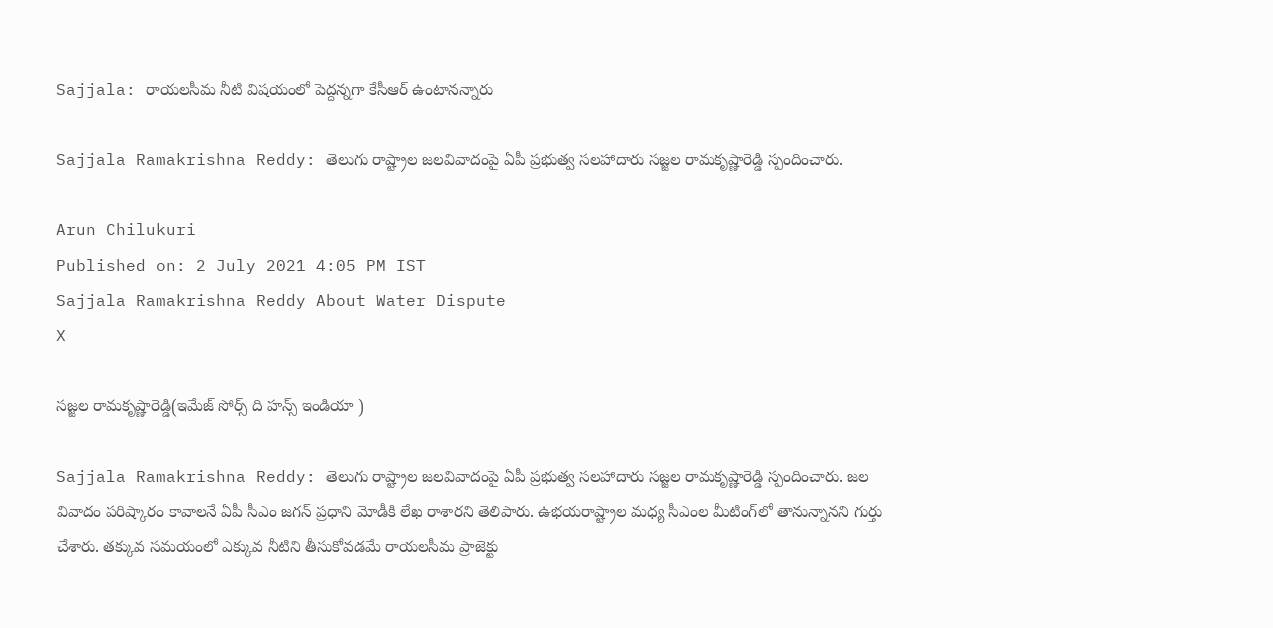Sajjala: రాయలసీమ నీటి విషయంలో పెద్దన్నగా కేసీఆర్ ఉంటానన్నారు

Sajjala Ramakrishna Reddy: తెలుగు రాష్ట్రాల జలవివాదంపై ఏపీ ప్రభుత్వ సలహాదారు సజ్జల రామకృష్ణారెడ్డి స్పందించారు.

Arun Chilukuri
Published on: 2 July 2021 4:05 PM IST
Sajjala Ramakrishna Reddy About Water Dispute
X

సజ్జల రామకృష్ణారెడ్డి(ఇమేజ్ సోర్స్ ది హన్స్ ఇండియా )

Sajjala Ramakrishna Reddy: తెలుగు రాష్ట్రాల జలవివాదంపై ఏపీ ప్రభుత్వ సలహాదారు సజ్జల రామకృష్ణారెడ్డి స్పందించారు. జల వివాదం పరిష్కారం కావాలనే ఏపీ సీఎం జగన్ ప్రధాని మోడీకి లేఖ రాశారని తెలిపారు. ఉభయరాష్ట్రాల మధ్య సీఎంల మీటింగ్‌లో తానున్నానని గుర్తు చేశారు. తక్కువ సమయంలో ఎక్కువ నీటిని తీసుకోవడమే రాయలసీమ ప్రాజెక్టు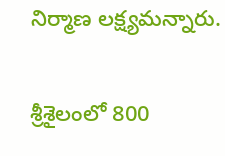నిర్మాణ లక్ష్యమన్నారు.

శ్రీశైలంలో 800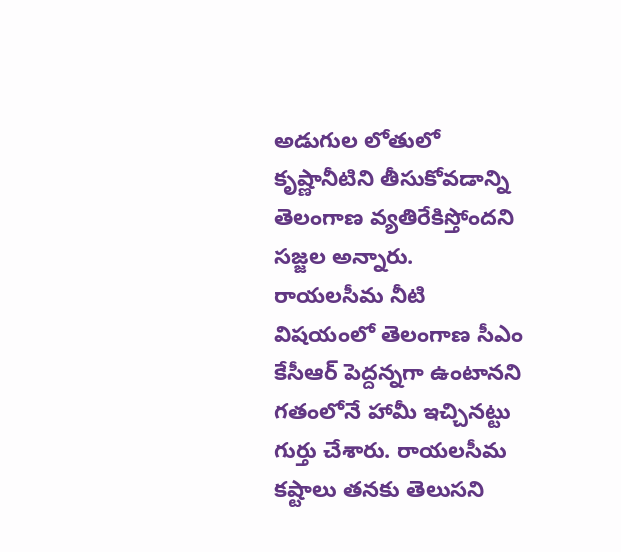అడుగుల లోతులో కృష్ణానీటిని తీసుకోవడాన్ని తెలంగాణ వ్యతిరేకిస్తోందని సజ్జల అన్నారు. రాయలసీమ నీటి విష‍యంలో తెలంగాణ సీఎం కేసీఆర్ పెద్దన్నగా ఉంటానని గతంలోనే హామీ ఇచ్చినట్టు గుర్తు చేశారు. రాయలసీమ కష్టాలు తనకు తెలుసని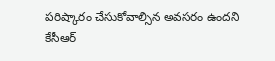పరిష్కారం చేసుకోవాల్సిన అవసరం ఉందని కేసీఆర్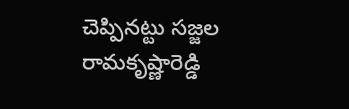చెప్పినట్టు సజ్జల రామకృష్ణారెడ్డి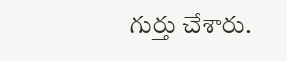గుర్తు చేశారు.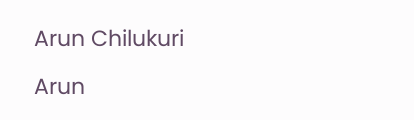Arun Chilukuri

Arun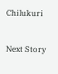Chilukuri

Next Story